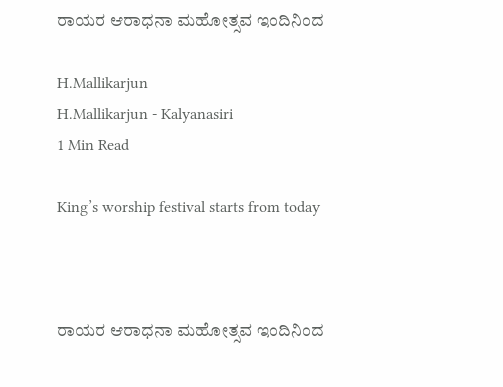ರಾಯರ ಆರಾಧನಾ ಮಹೋತ್ಸವ ಇಂದಿನಿಂದ

H.Mallikarjun
H.Mallikarjun - Kalyanasiri
1 Min Read

King’s worship festival starts from today



ರಾಯರ ಆರಾಧನಾ ಮಹೋತ್ಸವ ಇಂದಿನಿಂದ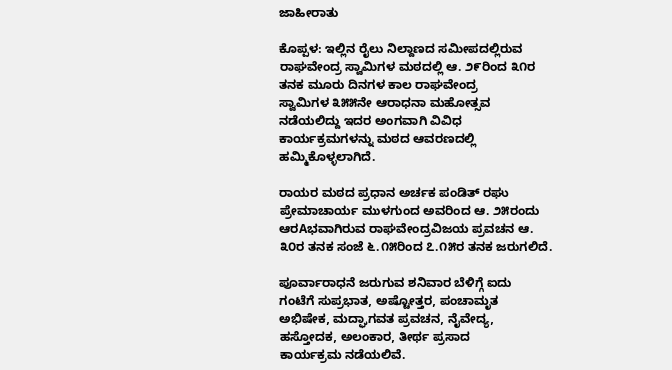ಜಾಹೀರಾತು

ಕೊಪ್ಪಳ: ಇಲ್ಲಿನ ರೈಲು ನಿಲ್ದಾಣದ ಸಮೀಪದಲ್ಲಿರುವ
ರಾಘವೇಂದ್ರ ಸ್ವಾಮಿಗಳ ಮಠದಲ್ಲಿ ಆ. ೨೯ರಿಂದ ೩೧ರ
ತನಕ ಮೂರು ದಿನಗಳ ಕಾಲ ರಾಘವೇಂದ್ರ
ಸ್ವಾಮಿಗಳ ೩೫೫ನೇ ಆರಾಧನಾ ಮಹೋತ್ಸವ
ನಡೆಯಲಿದ್ದು ಇದರ ಅಂಗವಾಗಿ ವಿವಿಧ
ಕಾರ್ಯಕ್ರಮಗಳನ್ನು ಮಠದ ಆವರಣದಲ್ಲಿ
ಹಮ್ಮಿಕೊಳ್ಳಲಾಗಿದೆ.

ರಾಯರ ಮಠದ ಪ್ರಧಾನ ಅರ್ಚಕ ಪಂಡಿತ್ ರಘು
ಪ್ರೇಮಾಚಾರ್ಯ ಮುಳಗುಂದ ಅವರಿಂದ ಆ. ೨೫ರಂದು
ಆರAಭವಾಗಿರುವ ರಾಘವೇಂದ್ರವಿಜಯ ಪ್ರವಚನ ಆ.
೩೦ರ ತನಕ ಸಂಜೆ ೬.೧೫ರಿಂದ ೭.೧೫ರ ತನಕ ಜರುಗಲಿದೆ.

ಪೂರ್ವಾರಾಧನೆ ಜರುಗುವ ಶನಿವಾರ ಬೆಳಿಗ್ಗೆ ಐದು
ಗಂಟೆಗೆ ಸುಪ್ರಭಾತ, ಅಷ್ಟೋತ್ತರ, ಪಂಚಾಮೃತ
ಅಭಿಷೇಕ, ಮದ್ಘಾಗವತ ಪ್ರವಚನ, ನೈವೇದ್ಯ,
ಹಸ್ತೋದಕ, ಅಲಂಕಾರ, ತೀರ್ಥ ಪ್ರಸಾದ
ಕಾರ್ಯಕ್ರಮ ನಡೆಯಲಿವೆ.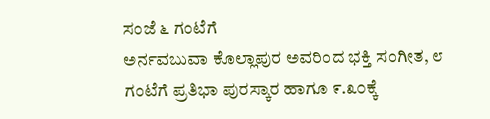ಸಂಜೆ ೬ ಗಂಟೆಗೆ
ಅರ್ನವಬುವಾ ಕೊಲ್ಲಾಪುರ ಅವರಿಂದ ಭಕ್ತಿ ಸಂಗೀತ, ೮
ಗಂಟೆಗೆ ಪ್ರತಿಭಾ ಪುರಸ್ಕಾರ ಹಾಗೂ ೯.೩೦ಕ್ಕೆ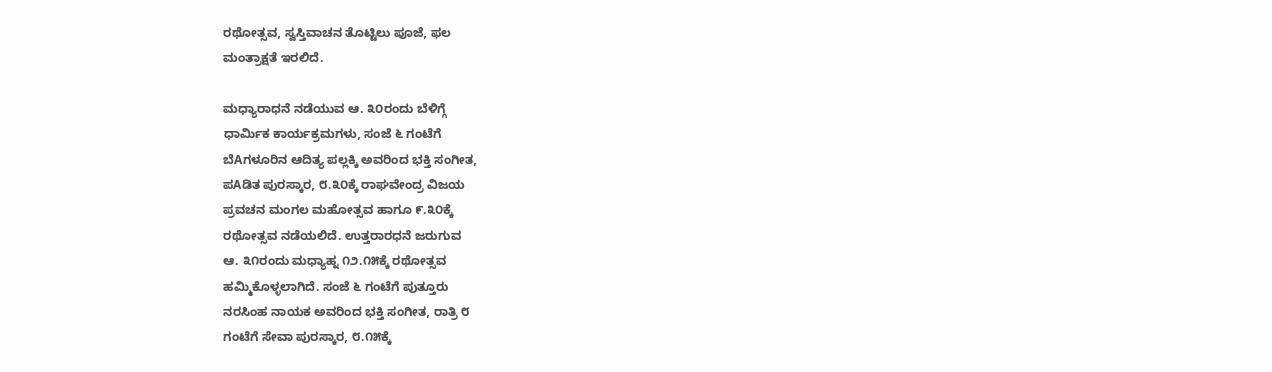ರಥೋತ್ಸವ, ಸ್ವಸ್ತಿವಾಚನ ತೊಟ್ಟಿಲು ಪೂಜೆ, ಫಲ
ಮಂತ್ರಾಕ್ಷತೆ ಇರಲಿದೆ.

ಮಧ್ಯಾರಾಧನೆ ನಡೆಯುವ ಆ. ೩೦ರಂದು ಬೆಳಿಗ್ಗೆ
ಧಾರ್ಮಿಕ ಕಾರ್ಯಕ್ರಮಗಳು, ಸಂಜೆ ೬ ಗಂಟೆಗೆ
ಬೆAಗಳೂರಿನ ಆದಿತ್ಯ ಪಲ್ಲಕ್ಕಿ ಅವರಿಂದ ಭಕ್ತಿ ಸಂಗೀತ,
ಪAಡಿತ ಪುರಸ್ಕಾರ, ೮.೩೦ಕ್ಕೆ ರಾಘವೇಂದ್ರ ವಿಜಯ
ಪ್ರವಚನ ಮಂಗಲ ಮಹೋತ್ಸವ ಹಾಗೂ ೯.೩೦ಕ್ಕೆ
ರಥೋತ್ಸವ ನಡೆಯಲಿದೆ. ಉತ್ತರಾರಧನೆ ಜರುಗುವ
ಆ. ೩೧ರಂದು ಮಧ್ಯಾಹ್ನ ೧೨.೧೫ಕ್ಕೆ ರಥೋತ್ಸವ
ಹಮ್ಮಿಕೊಳ್ಳಲಾಗಿದೆ. ಸಂಜೆ ೬ ಗಂಟೆಗೆ ಪುತ್ತೂರು
ನರಸಿಂಹ ನಾಯಕ ಅವರಿಂದ ಭಕ್ತಿ ಸಂಗೀತ, ರಾತ್ರಿ ೮
ಗಂಟೆಗೆ ಸೇವಾ ಪುರಸ್ಕಾರ, ೮.೧೫ಕ್ಕೆ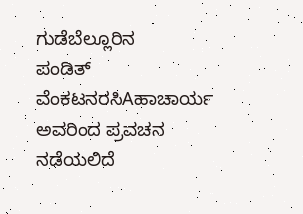ಗುಡೆಬೆಲ್ಲೂರಿನ
ಪಂಡಿತ್ ವೆಂಕಟನರಸಿAಹಾಚಾರ್ಯ ಅವರಿಂದ ಪ್ರವಚನ
ನಡೆಯಲಿದೆ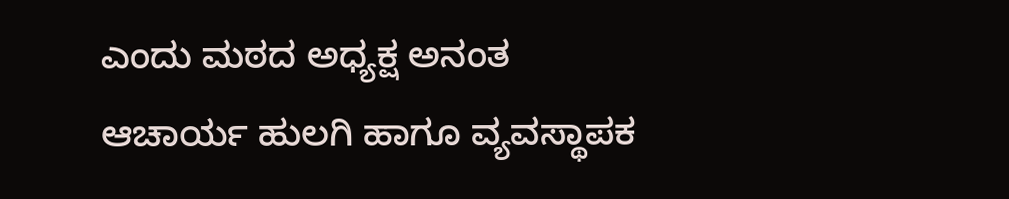ಎಂದು ಮಠದ ಅಧ್ಯಕ್ಷ ಅನಂತ
ಆಚಾರ್ಯ ಹುಲಗಿ ಹಾಗೂ ವ್ಯವಸ್ಥಾಪಕ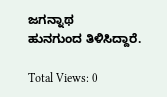ಜಗನ್ನಾಥ
ಹುನಗುಂದ ತಿಳಿಸಿದ್ದಾರೆ.

Total Views: 0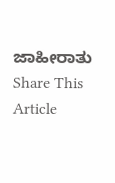ಜಾಹೀರಾತು
Share This Article